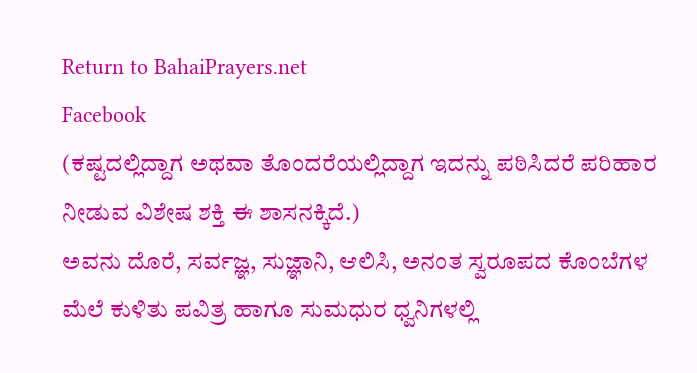Return to BahaiPrayers.net
Facebook
(ಕಷ್ಟದಲ್ಲಿದ್ದಾಗ ಅಥವಾ ತೊಂದರೆಯಲ್ಲಿದ್ದಾಗ ಇದನ್ನು ಪಠಿಸಿದರೆ ಪರಿಹಾರ ನೀಡುವ ವಿಶೇಷ ಶಕ್ತಿ ಈ ಶಾಸನಕ್ಕಿದೆ.)
ಅವನು ದೊರೆ, ಸರ್ವಜ್ಞ, ಸುಜ್ಞಾನಿ, ಆಲಿಸಿ, ಅನಂತ ಸ್ವರೂಪದ ಕೊಂಬೆಗಳ ಮೆಲೆ ಕುಳಿತು ಪವಿತ್ರ ಹಾಗೂ ಸುಮಧುರ ಧ್ವನಿಗಳಲ್ಲಿ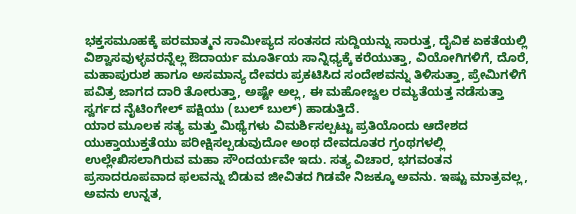ಭಕ್ತಸಮೂಹಕ್ಕೆ ಪರಮಾತ್ಮನ ಸಾಮೀಪ್ಯದ ಸಂತಸದ ಸುದ್ದಿಯನ್ನು ಸಾರುತ್ತ, ದೈವಿಕ ಏಕತೆಯಲ್ಲಿ ವಿಶ್ವಾಸವುಳ್ಳವರನ್ನೆಲ್ಲ ಔದಾರ್ಯ ಮೂರ್ತಿಯ ಸಾನ್ನಿಧ್ಯಕ್ಕೆ ಕರೆಯುತ್ತಾ, ವಿಯೋಗಿಗಳಿಗೆ, ದೊರೆ, ಮಹಾಪುರುಶ ಹಾಗೂ ಅಸಮಾನ್ಯ ದೇವರು ಪ್ರಕಟಿಸಿದ ಸಂದೇಶವನ್ನು ತಿಳಿಸುತ್ತಾ, ಪ್ರೇಮಿಗಳಿಗೆ ಪವಿತ್ರ ಜಾಗದ ದಾರಿ ತೋರುತ್ತಾ, ಅಷ್ಟೇ ಅಲ್ಲ, ಈ ಮಹೋಜ್ವಲ ರಮ್ಯತೆಯತ್ತ ನಡೆಸುತ್ತಾ ಸ್ವರ್ಗದ ನೈಟಿಂಗೇಲ್ ಪಕ್ಷಿಯು (ಬುಲ್ ಬುಲ್) ಹಾಡುತ್ತಿದೆ.
ಯಾರ ಮೂಲಕ ಸತ್ಯ ಮತ್ತು ಮಿಥ್ಯೆಗಳು ವಿಮರ್ಶಿಸಲ್ಪಟ್ಟು ಪ್ರತಿಯೊಂದು ಆದೇಶದ ಯುಕ್ತಾಯುಕ್ತತೆಯು ಪರೀಕ್ಷಿಸಲ್ಪಡುವುದೋ ಅಂಥ ದೇವದೂತರ ಗ್ರಂಥಗಳಲ್ಲಿ ಉಲ್ಲೇಖಿಸಲಾಗಿರುವ ಮಹಾ ಸೌಂದರ್ಯವೇ ಇದು. ಸತ್ಯ ವಿಚಾರ, ಭಗವಂತನ ಪ್ರಸಾದರೂಪವಾದ ಫಲವನ್ನು ಬಿಡುವ ಜೀವಿತದ ಗಿಡವೇ ನಿಜಕ್ಕೂ ಅವನು. ಇಷ್ಟು ಮಾತ್ರವಲ್ಲ, ಅವನು ಉನ್ನತ,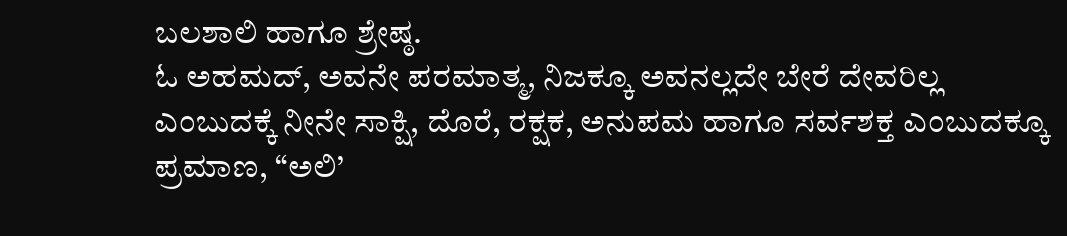ಬಲಶಾಲಿ ಹಾಗೂ ಶ್ರೇಷ್ಠ.
ಓ ಅಹಮದ್, ಅವನೇ ಪರಮಾತ್ಮ, ನಿಜಕ್ಕೂ ಅವನಲ್ಲದೇ ಬೇರೆ ದೇವರಿಲ್ಲ ಎಂಬುದಕ್ಕೆ ನೀನೇ ಸಾಕ್ಷಿ, ದೊರೆ, ರಕ್ಷಕ, ಅನುಪಮ ಹಾಗೂ ಸರ್ವಶಕ್ತ ಎಂಬುದಕ್ಕೂ ಪ್ರಮಾಣ, “ಅಲಿ’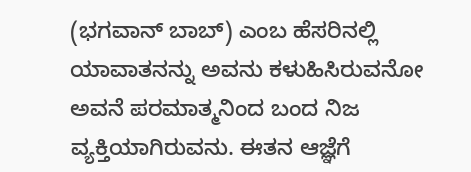(ಭಗವಾನ್ ಬಾಬ್) ಎಂಬ ಹೆಸರಿನಲ್ಲಿ ಯಾವಾತನನ್ನು ಅವನು ಕಳುಹಿಸಿರುವನೋ ಅವನೆ ಪರಮಾತ್ಮನಿಂದ ಬಂದ ನಿಜ ವ್ಯಕ್ತಿಯಾಗಿರುವನು. ಈತನ ಆಜ್ಞೆಗೆ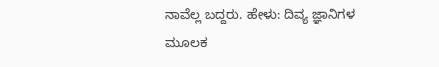ನಾವೆಲ್ಲ ಬದ್ದರು. ಹೇಳು: ದಿವ್ಯ ಜ್ಞಾನಿಗಳ ಮೂಲಕ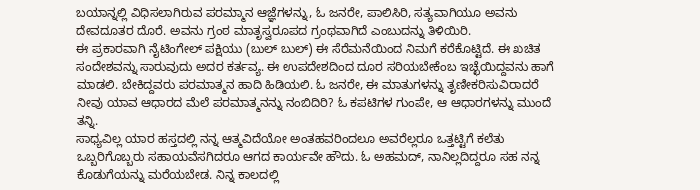ಬಯಾನ್ನಲ್ಲಿ ವಿಧಿಸಲಾಗಿರುವ ಪರಮ್ಮಾನ ಆಜ್ಞೆಗಳನ್ನು, ಓ ಜನರೇ, ಪಾಲಿಸಿರಿ, ಸತ್ಯವಾಗಿಯೂ ಅವನು ದೇವದೂತರ ದೊರೆ. ಅವನು ಗ್ರಂಠ ಮಾತೃಸ್ವರೂಪದ ಗ್ರಂಥವಾಗಿದೆ ಎಂಬುದನ್ನು ತಿಳಿಯಿರಿ.
ಈ ಪ್ರಕಾರವಾಗಿ ನೈಟಿಂಗೇಲ್ ಪಕ್ಷಿಯು (ಬುಲ್ ಬುಲ್) ಈ ಸೆರೆಮನೆಯಿಂದ ನಿಮಗೆ ಕರೆಕೊಟ್ಟಿದೆ. ಈ ಖಚಿತ ಸಂದೇಶವನ್ನು ಸಾರುವುದು ಅದರ ಕರ್ತವ್ಯ. ಈ ಉಪದೇಶದಿಂದ ದೂರ ಸರಿಯಬೇಕೆಂಬ ಇಚ್ಛೆಯಿದ್ದವನು ಹಾಗೆ ಮಾಡಲಿ. ಬೇಕಿದ್ದವರು ಪರಮಾತ್ಮನ ಹಾದಿ ಹಿಡಿಯಲಿ. ಓ ಜನರೇ, ಈ ಮಾತುಗಳನ್ನು ತೃಣೀಕರಿಸುವಿರಾದರೆ ನೀವು ಯಾವ ಆಧಾರದ ಮೆಲೆ ಪರಮಾತ್ಮನನ್ನು ನಂಬಿದಿರಿ? ಓ ಕಪಟಿಗಳ ಗುಂಪೇ, ಆ ಆಧಾರಗಳನ್ನು ಮುಂದೆ ತನ್ನಿ.
ಸಾಧ್ಯವಿಲ್ಲ ಯಾರ ಹಸ್ತದಲ್ಲಿ ನನ್ನ ಆತ್ಮವಿದೆಯೋ ಅಂತಹವರಿಂದಲೂ ಅವರೆಲ್ಲರೂ ಒತ್ತಟ್ಟಿಗೆ ಕಲೆತು ಒಬ್ಬರಿಗೊಬ್ಬರು ಸಹಾಯವೆಸಗಿದರೂ ಆಗದ ಕಾರ್ಯವೇ ಹೌದು. ಓ ಅಹಮದ್, ನಾನಿಲ್ಲದಿದ್ದರೂ ಸಹ ನನ್ನ ಕೊಡುಗೆಯನ್ನು ಮರೆಯಬೇಡ. ನಿನ್ನ ಕಾಲದಲ್ಲಿ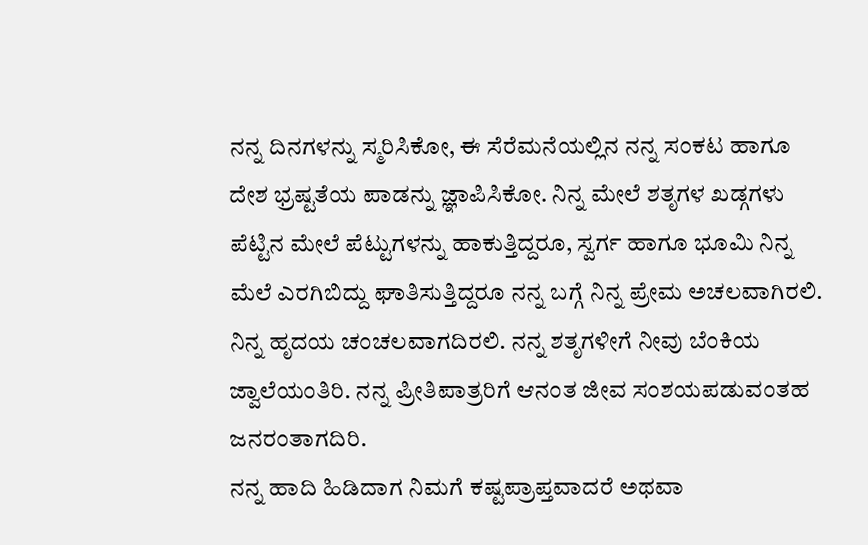ನನ್ನ ದಿನಗಳನ್ನು ಸ್ಮರಿಸಿಕೋ, ಈ ಸೆರೆಮನೆಯಲ್ಲಿನ ನನ್ನ ಸಂಕಟ ಹಾಗೂ ದೇಶ ಭ್ರಷ್ಟತೆಯ ಪಾಡನ್ನು ಜ್ಞಾಪಿಸಿಕೋ. ನಿನ್ನ ಮೇಲೆ ಶತೃಗಳ ಖಡ್ಗಗಳು ಪೆಟ್ಟಿನ ಮೇಲೆ ಪೆಟ್ಟುಗಳನ್ನು ಹಾಕುತ್ತಿದ್ದರೂ, ಸ್ವರ್ಗ ಹಾಗೂ ಭೂಮಿ ನಿನ್ನ ಮೆಲೆ ಎರಗಿಬಿದ್ದು ಘಾತಿಸುತ್ತಿದ್ದರೂ ನನ್ನ ಬಗ್ಗೆ ನಿನ್ನ ಪ್ರೇಮ ಅಚಲವಾಗಿರಲಿ. ನಿನ್ನ ಹೃದಯ ಚಂಚಲವಾಗದಿರಲಿ. ನನ್ನ ಶತೃಗಳೀಗೆ ನೀವು ಬೆಂಕಿಯ ಜ್ವಾಲೆಯಂತಿರಿ. ನನ್ನ ಪ್ರೀತಿಪಾತ್ರರಿಗೆ ಆನಂತ ಜೀವ ಸಂಶಯಪಡುವಂತಹ ಜನರಂತಾಗದಿರಿ.
ನನ್ನ ಹಾದಿ ಹಿಡಿದಾಗ ನಿಮಗೆ ಕಷ್ಟಪ್ರಾಪ್ತವಾದರೆ ಅಥವಾ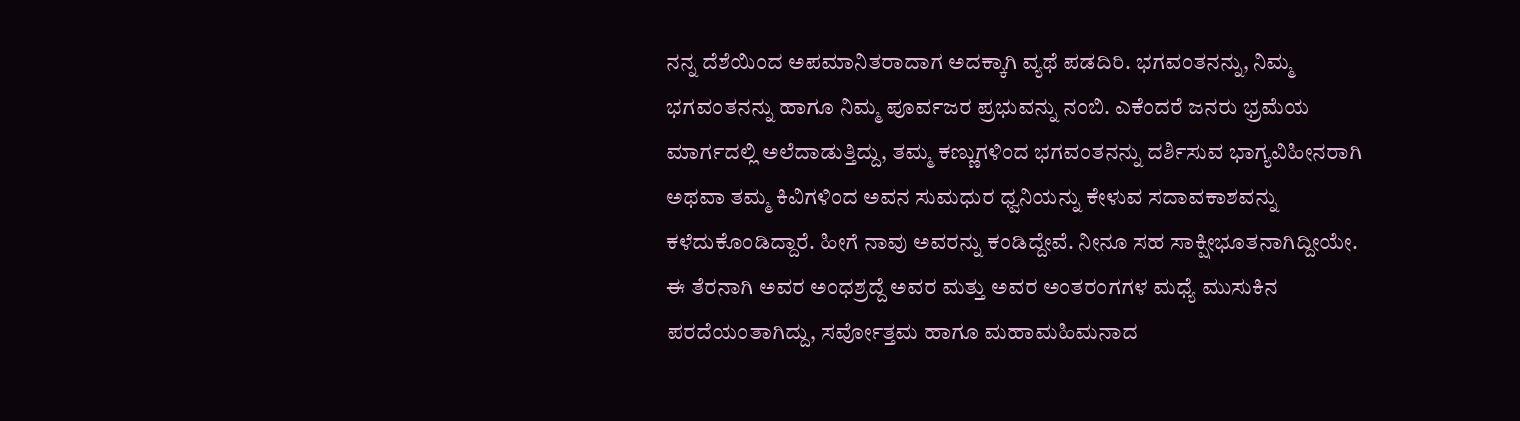ನನ್ನ ದೆಶೆಯಿಂದ ಅಪಮಾನಿತರಾದಾಗ ಅದಕ್ಕಾಗಿ ವ್ಯಥೆ ಪಡದಿರಿ. ಭಗವಂತನನ್ನು, ನಿಮ್ಮ ಭಗವಂತನನ್ನು ಹಾಗೂ ನಿಮ್ಮ ಪೂರ್ವಜರ ಪ್ರಭುವನ್ನು ನಂಬಿ. ಎಕೆಂದರೆ ಜನರು ಭ್ರಮೆಯ ಮಾರ್ಗದಲ್ಲಿ ಅಲೆದಾಡುತ್ತಿದ್ದು, ತಮ್ಮ ಕಣ್ಣುಗಳಿಂದ ಭಗವಂತನನ್ನು ದರ್ಶಿಸುವ ಭಾಗ್ಯವಿಹೀನರಾಗಿ ಅಥವಾ ತಮ್ಮ ಕಿವಿಗಳಿಂದ ಅವನ ಸುಮಧುರ ಧ್ವನಿಯನ್ನು ಕೇಳುವ ಸದಾವಕಾಶವನ್ನು ಕಳೆದುಕೊಂಡಿದ್ದಾರೆ. ಹೀಗೆ ನಾವು ಅವರನ್ನು ಕಂಡಿದ್ದೇವೆ. ನೀನೂ ಸಹ ಸಾಕ್ಷೀಭೂತನಾಗಿದ್ದೀಯೇ.
ಈ ತೆರನಾಗಿ ಅವರ ಅಂಧಶ್ರದ್ದೆ ಅವರ ಮತ್ತು ಅವರ ಅಂತರಂಗಗಳ ಮಧ್ಯೆ ಮುಸುಕಿನ ಪರದೆಯಂತಾಗಿದ್ದು, ಸರ್ವೋತ್ತಮ ಹಾಗೂ ಮಹಾಮಹಿಮನಾದ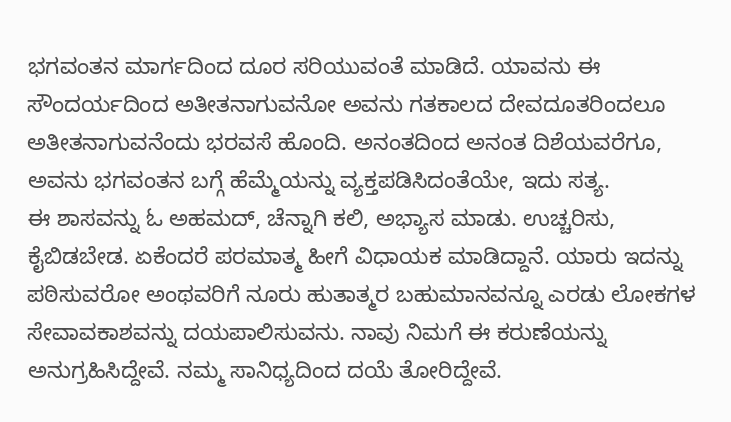ಭಗವಂತನ ಮಾರ್ಗದಿಂದ ದೂರ ಸರಿಯುವಂತೆ ಮಾಡಿದೆ. ಯಾವನು ಈ ಸೌಂದರ್ಯದಿಂದ ಅತೀತನಾಗುವನೋ ಅವನು ಗತಕಾಲದ ದೇವದೂತರಿಂದಲೂ ಅತೀತನಾಗುವನೆಂದು ಭರವಸೆ ಹೊಂದಿ. ಅನಂತದಿಂದ ಅನಂತ ದಿಶೆಯವರೆಗೂ, ಅವನು ಭಗವಂತನ ಬಗ್ಗೆ ಹೆಮ್ಮೆಯನ್ನು ವ್ಯಕ್ತಪಡಿಸಿದಂತೆಯೇ, ಇದು ಸತ್ಯ.
ಈ ಶಾಸವನ್ನು ಓ ಅಹಮದ್, ಚೆನ್ನಾಗಿ ಕಲಿ, ಅಭ್ಯಾಸ ಮಾಡು. ಉಚ್ಚರಿಸು, ಕೈಬಿಡಬೇಡ. ಏಕೆಂದರೆ ಪರಮಾತ್ಮ ಹೀಗೆ ವಿಧಾಯಕ ಮಾಡಿದ್ದಾನೆ. ಯಾರು ಇದನ್ನು ಪಠಿಸುವರೋ ಅಂಥವರಿಗೆ ನೂರು ಹುತಾತ್ಮರ ಬಹುಮಾನವನ್ನೂ ಎರಡು ಲೋಕಗಳ ಸೇವಾವಕಾಶವನ್ನು ದಯಪಾಲಿಸುವನು. ನಾವು ನಿಮಗೆ ಈ ಕರುಣೆಯನ್ನು ಅನುಗ್ರಹಿಸಿದ್ದೇವೆ. ನಮ್ಮ ಸಾನಿಧ್ಯದಿಂದ ದಯೆ ತೋರಿದ್ದೇವೆ.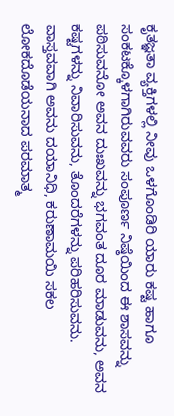ಕೃತಜ್ಞತಾ ವ್ಯಕ್ತಿಗಳಲ್ಲಿ ನೀವು ಒಳಗೊಂಡಿರಿ ಯಾರು ಕಷ್ಟ ಹಾಗೂ ಸಂಕಟಕ್ಕೊಳಗಾಗಿರುವವರು ಸಂಪೂರ್ಣ ನಿಷ್ಠೆಯಿಂದ ಈ ಶಾಸವನ್ನು ಪಠಿಸುವನೋ ಅವನ ದುಃಖವನ್ನು ಭಗವಂತ ದೂರ ಮಾಡುವನು, ಅವನ ಕಷ್ಟಗಳನ್ನು ನಿವಾರಿಸುವನು, ತೊಂದರೆಗಳನ್ನು ಪರಿಹರಿಸುವನು.
ವಾಸ್ತವವಾಗಿ ಅವನು ದಯಾನಿಧಿ, ಕರುಣಾಮಯಿ ಸಕಲ ಲೋಕದೊಡೆಯನಾದ ಪರಮಾತ್ಮ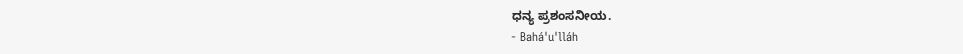ಧನ್ಯ ಪ್ರಶಂಸನೀಯ.
- Bahá'u'lláh